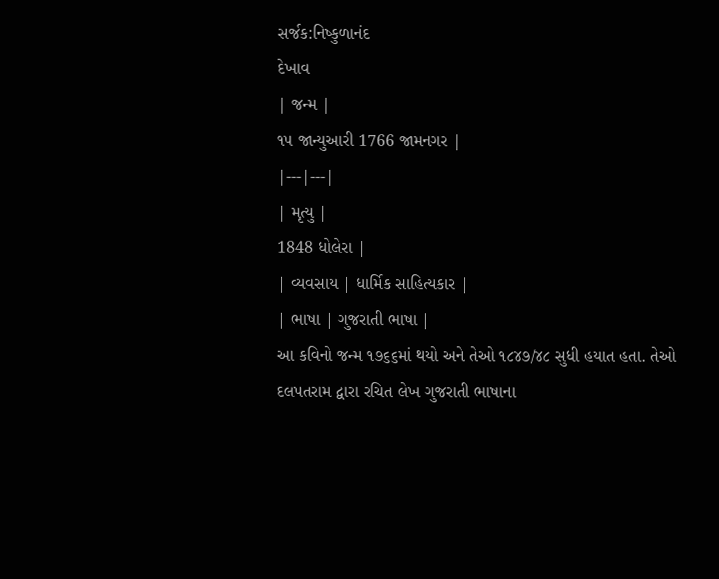સર્જક:નિષ્કુળાનંદ
દેખાવ
| જન્મ |
૧૫ જાન્યુઆરી 1766 જામનગર |
|---|---|
| મૃત્યુ |
1848 ધોલેરા |
| વ્યવસાય | ધાર્મિક સાહિત્યકાર |
| ભાષા | ગુજરાતી ભાષા |
આ કવિનો જન્મ ૧૭૬૬માં થયો અને તેઓ ૧૮૪૭/૪૮ સુધી હયાત હતા. તેઓ
દલપતરામ દ્વારા રચિત લેખ ગુજરાતી ભાષાના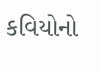કવિયોનો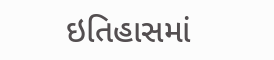ઇતિહાસમાં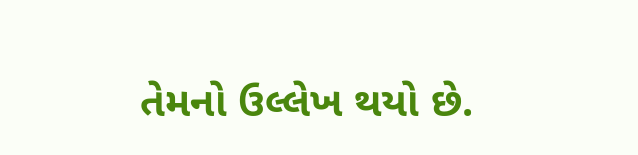તેમનો ઉલ્લેખ થયો છે.